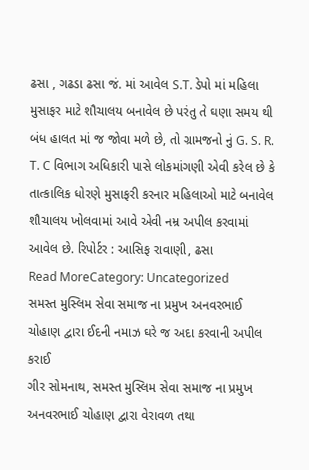ઢસા , ગઢડા ઢસા જં. માં આવેલ S.T. ડેપો માં મહિલા મુસાફર માટે શૌચાલય બનાવેલ છે પરંતુ તે ઘણા સમય થી બંધ હાલત માં જ જોવા મળે છે, તો ગ્રામજનો નું G. S. R. T. C વિભાગ અધિકારી પાસે લોકમાંગણી એવી કરેલ છે કે તાત્કાલિક ધોરણે મુસાફરી કરનાર મહિલાઓ માટે બનાવેલ શૌચાલય ખોલવામાં આવે એવી નમ્ર અપીલ કરવામાં આવેલ છે. રિપોર્ટર : આસિફ રાવાણી, ઢસા
Read MoreCategory: Uncategorized
સમસ્ત મુસ્લિમ સેવા સમાજ ના પ્રમુખ અનવરભાઈ ચોહાણ દ્વારા ઈદની નમાઝ ઘરે જ અદા કરવાની અપીલ કરાઈ
ગીર સોમનાથ, સમસ્ત મુસ્લિમ સેવા સમાજ ના પ્રમુખ અનવરભાઈ ચોહાણ દ્વારા વેરાવળ તથા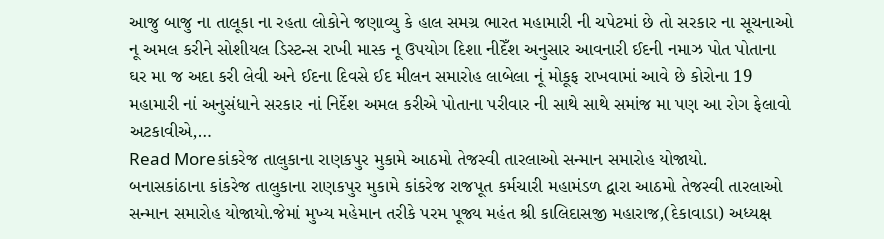આજુ બાજુ ના તાલૂકા ના રહતા લોકોને જણાવ્યુ કે હાલ સમગ્ર ભારત મહામારી ની ચપેટમાં છે તો સરકાર ના સૂચનાઓ નૂ અમલ કરીને સોશીયલ ડિસ્ટન્સ રાખી માસ્ક નૂ ઉપયોગ દિશા નીદેઁશ અનુસાર આવનારી ઈદની નમાઝ પોત પોતાના ઘર મા જ અદા કરી લેવી અને ઈદના દિવસે ઈદ મીલન સમારોહ લાબેલા નૂં મોકૂફ રાખવામાં આવે છે કોરોના 19 મહામારી નાં અનુસંધાને સરકાર નાં નિર્દેશ અમલ કરીએ પોતાના પરીવાર ની સાથે સાથે સમાંજ મા પણ આ રોગ ફેલાવો અટકાવીએ,…
Read Moreકાંકરેજ તાલુકાના રાણકપુર મુકામે આઠમો તેજસ્વી તારલાઓ સન્માન સમારોહ યોજાયો.
બનાસકાંઠાના કાંકરેજ તાલુકાના રાણકપુર મુકામે કાંકરેજ રાજપૂત કર્મચારી મહામંડળ દ્વારા આઠમો તેજસ્વી તારલાઓ સન્માન સમારોહ યોજાયો.જેમાં મુખ્ય મહેમાન તરીકે પરમ પૂજ્ય મહંત શ્રી કાલિદાસજી મહારાજ,(દેકાવાડા) અધ્યક્ષ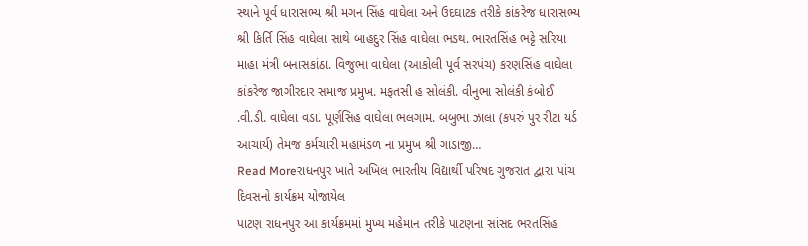સ્થાને પૂર્વ ધારાસભ્ય શ્રી મગન સિંહ વાઘેલા અને ઉદઘાટક તરીકે કાંકરેજ ધારાસભ્ય શ્રી કિર્તિ સિંહ વાઘેલા સાથે બાહદુર સિંહ વાઘેલા ભડથ. ભારતસિંહ ભટ્ટે સરિયા માહા મંત્રી બનાસકાંઠા. વિજુભા વાઘેલા (આકોલી પૂર્વ સરપંચ) કરણસિંહ વાઘેલા કાંકરેજ જાગીરદાર સમાજ પ્રમુખ. મફતસી હ સોલંકી. વીનુભા સોલંકી કંબોઈ .વી.ડી. વાઘેલા વડા. પૂર્ણસિહ વાઘેલા ભલગામ. બબુભા ઝાલા (કપરું પુર રીટા યર્ડ આચાર્ય) તેમજ કર્મચારી મહામંડળ ના પ્રમુખ શ્રી ગાડાજી…
Read Moreરાધનપુર ખાતે અખિલ ભારતીય વિદ્યાર્થી પરિષદ ગુજરાત દ્વારા પાંચ દિવસનો કાર્યક્રમ યોજાયેલ
પાટણ રાધનપુર આ કાર્યક્રમમાં મુખ્ય મહેમાન તરીકે પાટણના સાંસદ ભરતસિંહ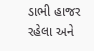ડાભી હાજર રહેલા અને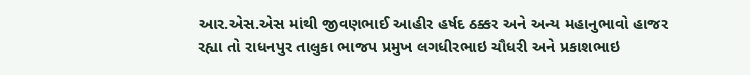આર.એસ.એસ માંથી જીવણભાઈ આહીર હર્ષદ ઠક્કર અને અન્ય મહાનુભાવો હાજર રહ્યા તો રાધનપુર તાલુકા ભાજપ પ્રમુખ લગધીરભાઇ ચૌધરી અને પ્રકાશભાઇ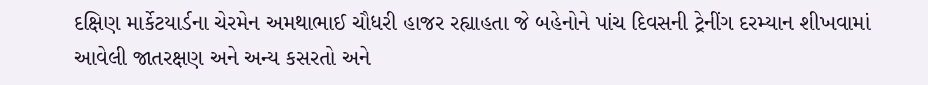દક્ષિણ માર્કેટયાર્ડના ચેરમેન અમથાભાઈ ચૌધરી હાજર રહ્યાહતા જે બહેનોને પાંચ દિવસની ટ્રેનીંગ દરમ્યાન શીખવામાં આવેલી જાતરક્ષણ અને અન્ય કસરતો અને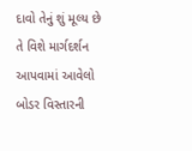દાવો તેનું શું મૂલ્ય છે તે વિશે માર્ગદર્શન આપવામાં આવેલો બોડર વિસ્તારની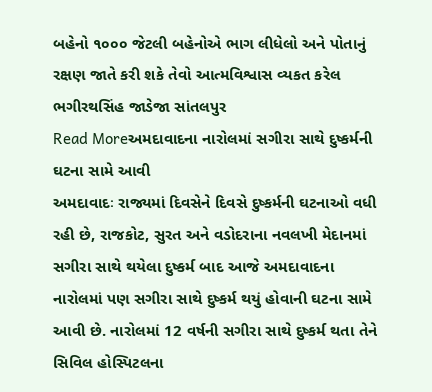બહેનો ૧૦૦૦ જેટલી બહેનોએ ભાગ લીધેલો અને પોતાનું રક્ષણ જાતે કરી શકે તેવો આત્મવિશ્વાસ વ્યકત કરેલ ભગીરથસિંહ જાડેજા સાંતલપુર
Read Moreઅમદાવાદના નારોલમાં સગીરા સાથે દુષ્કર્મની ઘટના સામે આવી
અમદાવાદઃ રાજ્યમાં દિવસેને દિવસે દુષ્કર્મની ઘટનાઓ વધી રહી છે, રાજકોટ, સુરત અને વડોદરાના નવલખી મેદાનમાં સગીરા સાથે થયેલા દુષ્કર્મ બાદ આજે અમદાવાદના નારોલમાં પણ સગીરા સાથે દુષ્કર્મ થયું હોવાની ઘટના સામે આવી છે. નારોલમાં 12 વર્ષની સગીરા સાથે દુષ્કર્મ થતા તેને સિવિલ હોસ્પિટલના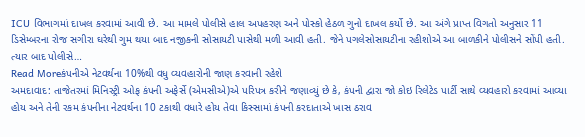ICU વિભાગમાં દાખલ કરવામાં આવી છે. આ મામલે પોલીસે હાલ અપહરણ અને પોસ્કો હેઠળ ગુનો દાખલ કર્યો છે. આ અંગે પ્રાપ્ત વિગતો અનુસાર 11 ડિસેમ્બરના રોજ સગીરા ઘરેથી ગુમ થયા બાદ નજીકની સોસાયટી પાસેથી મળી આવી હતી. જેને પગલેસોસાયટીના રહીશોએ આ બાળકીને પોલીસને સોંપી હતી. ત્યાર બાદ પોલીસે…
Read Moreકંપનીએ નેટવર્થના 10%થી વધુ વ્યવહારોની જાણ કરવાની રહેશે
અમદાવાદ: તાજેતરમાં મિનિસ્ટ્રી ઓફ કંપની અફેર્સે (એમસીએ)એ પરિપત્ર કરીને જણાવ્યું છે કે, કંપની દ્વારા જો કોઇ રિલેટેડ પાર્ટી સાથે વ્યવહારો કરવામાં આવ્યા હોય અને તેની રકમ કંપનીના નેટવર્થના 10 ટકાથી વધારે હોય તેવા કિસ્સામાં કંપની કરદાતાએ ખાસ ઠરાવ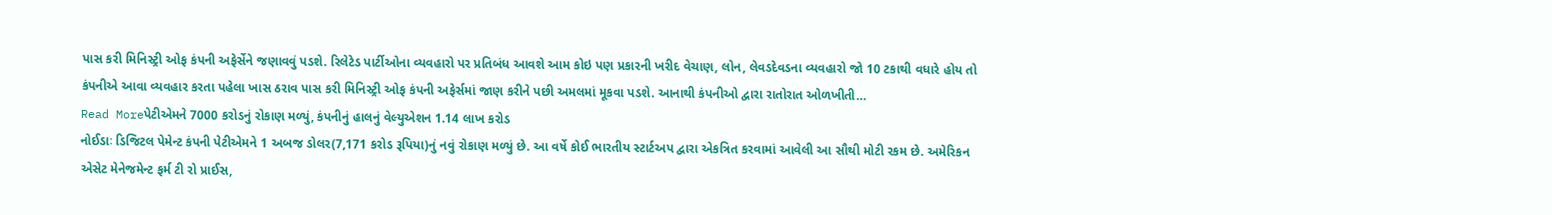પાસ કરી મિનિસ્ટ્રી ઓફ કંપની અફેર્સેને જણાવવું પડશે. રિલેટેડ પાર્ટીઓના વ્યવહારો પર પ્રતિબંધ આવશે આમ કોઇ પણ પ્રકારની ખરીદ વેચાણ, લોન, લેવડદેવડના વ્યવહારો જો 10 ટકાથી વધારે હોય તો કંપનીએ આવા વ્યવહાર કરતા પહેલા ખાસ ઠરાવ પાસ કરી મિનિસ્ટ્રી ઓફ કંપની અફેર્સમાં જાણ કરીને પછી અમલમાં મૂકવા પડશે. આનાથી કંપનીઓ દ્વારા રાતોરાત ઓળખીતી…
Read Moreપેટીએમને 7000 કરોડનું રોકાણ મળ્યું, કંપનીનું હાલનું વેલ્યુએશન 1.14 લાખ કરોડ
નોઈડાઃ ડિજિટલ પેમેન્ટ કંપની પેટીએમને 1 અબજ ડોલર(7,171 કરોડ રૂપિયા)નું નવું રોકાણ મળ્યું છે. આ વર્ષે કોઈ ભારતીય સ્ટાર્ટઅપ દ્વારા એકત્રિત કરવામાં આવેલી આ સૌથી મોટી રકમ છે. અમેરિકન એસેટ મેનેજમેન્ટ ફર્મ ટી રો પ્રાઈસ,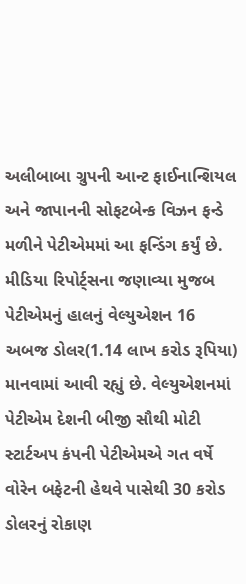અલીબાબા ગ્રુપની આન્ટ ફાઈનાન્શિયલ અને જાપાનની સોફટબેન્ક વિઝન ફન્ડે મળીને પેટીએમમાં આ ફન્ડિંગ કર્યું છે. મીડિયા રિપોર્ટ્સના જણાવ્યા મુજબ પેટીએમનું હાલનું વેલ્યુએશન 16 અબજ ડોલર(1.14 લાખ કરોડ રૂપિયા) માનવામાં આવી રહ્યું છે. વેલ્યુએશનમાં પેટીએમ દેશની બીજી સૌથી મોટી સ્ટાર્ટઅપ કંપની પેટીએમએ ગત વર્ષે વોરેન બફેટની હેથવે પાસેથી 30 કરોડ ડોલરનું રોકાણ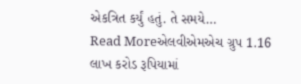એકત્રિત કર્યું હતું. તે સમયે…
Read Moreએલવીએમએચ ગ્રુપ 1.16 લાખ કરોડ રૂપિયામાં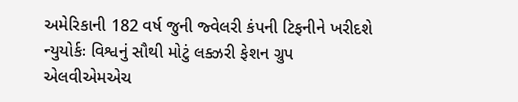અમેરિકાની 182 વર્ષ જુની જ્વેલરી કંપની ટિફનીને ખરીદશે
ન્યુયોર્કઃ વિશ્વનું સૌથી મોટું લક્ઝરી ફેશન ગ્રુપ એલવીએમએચ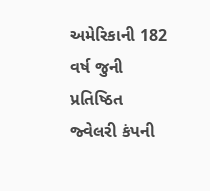અમેરિકાની 182 વર્ષ જુની પ્રતિષ્ઠિત જ્વેલરી કંપની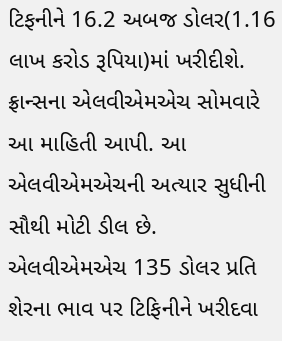ટિફનીને 16.2 અબજ ડોલર(1.16 લાખ કરોડ રૂપિયા)માં ખરીદીશે. ફ્રાન્સના એલવીએમએચ સોમવારે આ માહિતી આપી. આ એલવીએમએચની અત્યાર સુધીની સૌથી મોટી ડીલ છે. એલવીએમએચ 135 ડોલર પ્રતિ શેરના ભાવ પર ટિફિનીને ખરીદવા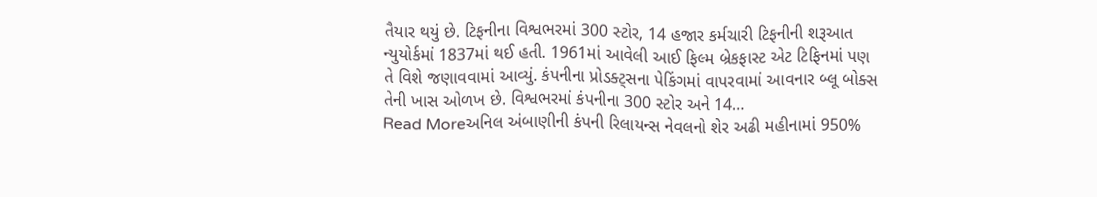તૈયાર થયું છે. ટિફનીના વિશ્વભરમાં 300 સ્ટોર, 14 હજાર કર્મચારી ટિફનીની શરૂઆત ન્યુયોર્કમાં 1837માં થઈ હતી. 1961માં આવેલી આઈ ફિલ્મ બ્રેકફાસ્ટ એટ ટિફિનમાં પણ તે વિશે જણાવવામાં આવ્યું. કંપનીના પ્રોડક્ટ્સના પેકિંગમાં વાપરવામાં આવનાર બ્લૂ બોક્સ તેની ખાસ ઓળખ છે. વિશ્વભરમાં કંપનીના 300 સ્ટોર અને 14…
Read Moreઅનિલ અંબાણીની કંપની રિલાયન્સ નેવલનો શેર અઢી મહીનામાં 950%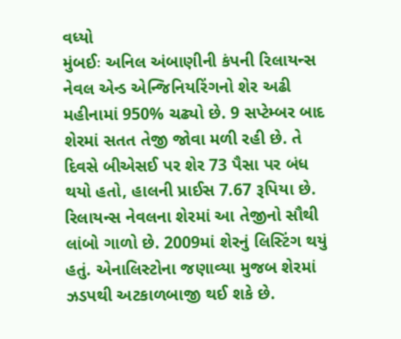વધ્યો
મુંબઈઃ અનિલ અંબાણીની કંપની રિલાયન્સ નેવલ એન્ડ એન્જિનિયરિંગનો શેર અઢી મહીનામાં 950% ચઢ્યો છે. 9 સપ્ટેમ્બર બાદ શેરમાં સતત તેજી જોવા મળી રહી છે. તે દિવસે બીએસઈ પર શેર 73 પૈસા પર બંધ થયો હતો, હાલની પ્રાઈસ 7.67 રૂપિયા છે. રિલાયન્સ નેવલના શેરમાં આ તેજીનો સૌથી લાંબો ગાળો છે. 2009માં શેરનું લિસ્ટિંગ થયું હતું. એનાલિસ્ટોના જણાવ્યા મુજબ શેરમાં ઝડપથી અટકાળબાજી થઈ શકે છે.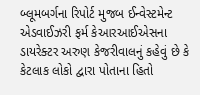બ્લૂમબર્ગના રિપોર્ટ મુજબ ઈન્વેસ્ટમેન્ટ એડવાઈઝરી ફર્મ કેઆરઆઈએસના ડાયરેક્ટર અરુણ કેજરીવાલનું કહેવું છે કે કેટલાક લોકો દ્વારા પોતાના હિતો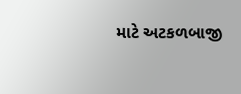માટે અટકળબાજી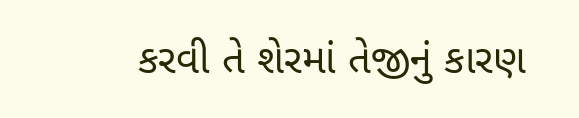કરવી તે શેરમાં તેજીનું કારણ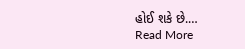હોઈ શકે છે.…
Read More